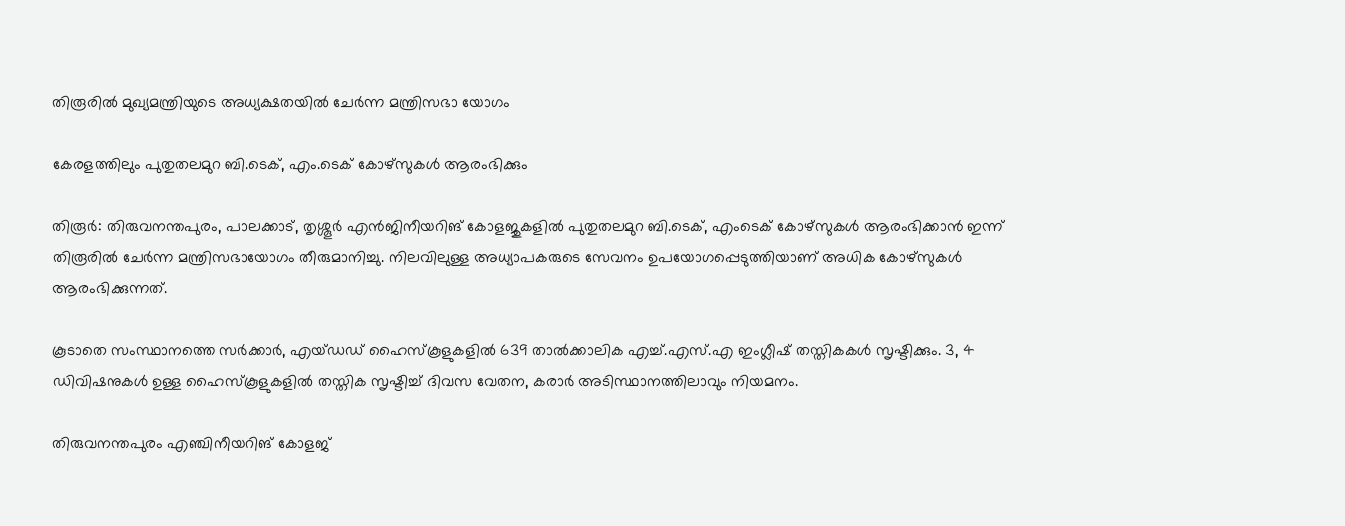തിരൂരിൽ മുഖ്യമന്ത്രിയുടെ അധ്യക്ഷതയിൽ ചേർന്ന മന്ത്രിസഭാ യോഗം

കേരളത്തിലും പുതുതലമുറ ബി.ടെക്, എം.ടെക് കോഴ്‌സുകള്‍ ആരംഭിക്കും

തിരൂർ: തിരുവനന്തപുരം, പാലക്കാട്, തൃശ്ശൂർ എന്‍ജിനീയറിങ് കോളജുകളിൽ പുതുതലമുറ ബി.ടെക്, എംടെക് കോഴ്‌സുകള്‍ ആരംഭിക്കാന്‍ ഇന്ന് തിരൂരില്‍ ചേര്‍ന്ന മന്ത്രിസഭായോഗം തീരുമാനിച്ചു. നിലവിലുള്ള അധ്യാപകരുടെ സേവനം ഉപയോഗപ്പെടുത്തിയാണ് അധിക കോഴ്സുകള്‍ ആരംഭിക്കുന്നത്.

കൂടാതെ സംസ്ഥാനത്തെ സര്‍ക്കാര്‍, എയ്ഡഡ് ഹൈസ്‌കൂളുകളില്‍ 639 താല്‍ക്കാലിക എച്ച്.എസ്.എ ഇംഗ്ലീഷ് തസ്തികകള്‍ സൃഷ്ടിക്കും. 3, 4 ഡിവിഷനുകള്‍ ഉള്ള ഹൈസ്‌കൂളുകളില്‍ തസ്തിക സൃഷ്ടിച്ച് ദിവസ വേതന, കരാര്‍ അടിസ്ഥാനത്തിലാവും നിയമനം.

തിരുവനന്തപുരം എഞ്ചിനീയറിങ് കോളജ്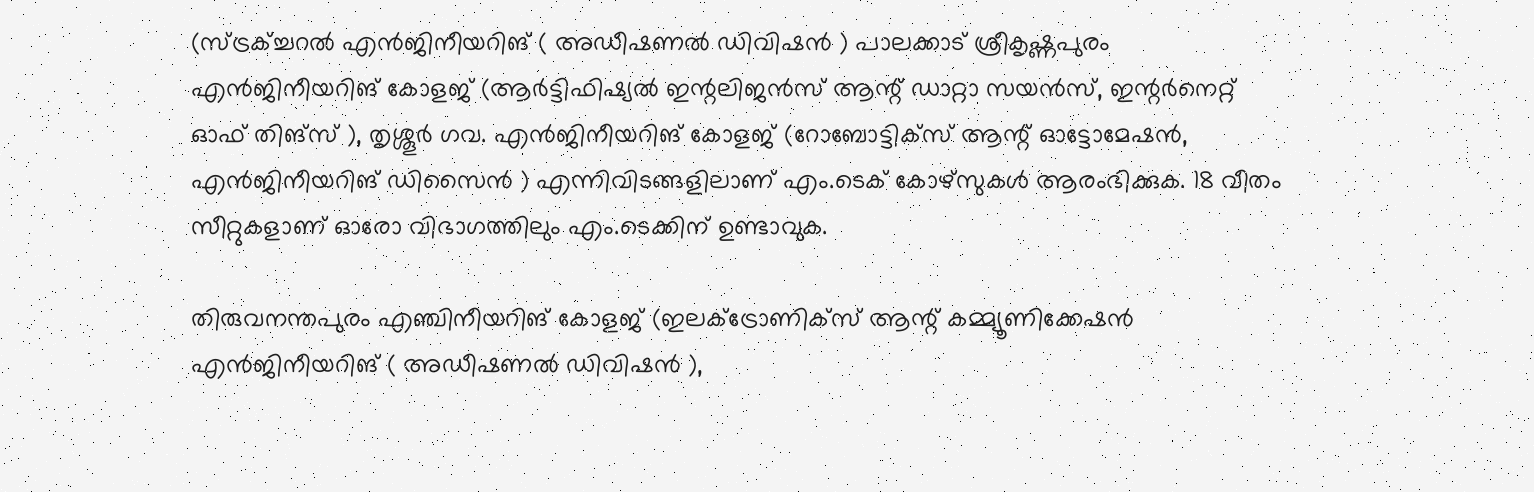(സ്ട്രക്ച്ചറല്‍ എന്‍ജിനീയറിങ് ( അഡീഷണല്‍ ഡിവിഷന്‍ ) പാലക്കാട് ശ്രീകൃഷ്ണപുരം എന്‍ജിനീയറിങ് കോളജ് (ആര്‍ട്ടിഫിഷ്യല്‍ ഇന്റലിജന്‍സ് ആന്റ് ഡാറ്റാ സയന്‍സ്, ഇന്റര്‍നെറ്റ് ഓഫ് തിങ്സ് ), തൃശ്ശൂര്‍ ഗവ. എന്‍ജിനീയറിങ് കോളജ് (റോബോട്ടിക്സ് ആന്റ് ഓട്ടോമേഷന്‍, എന്‍ജിനീയറിങ് ഡിസൈന്‍ ) എന്നിവിടങ്ങളിലാണ് എം.ടെക് കോഴ്സുകള്‍ ആരംഭിക്കുക. 18 വീതം സീറ്റുകളാണ് ഓരോ വിഭാഗത്തിലും എം.ടെക്കിന് ഉണ്ടാവുക.

തിരുവനന്തപുരം എഞ്ചിനീയറിങ് കോളജ് (ഇലക്ട്രോണിക്സ് ആന്റ് കമ്മ്യൂണിക്കേഷന്‍ എന്‍ജിനീയറിങ് ( അഡീഷണല്‍ ഡിവിഷന്‍ ),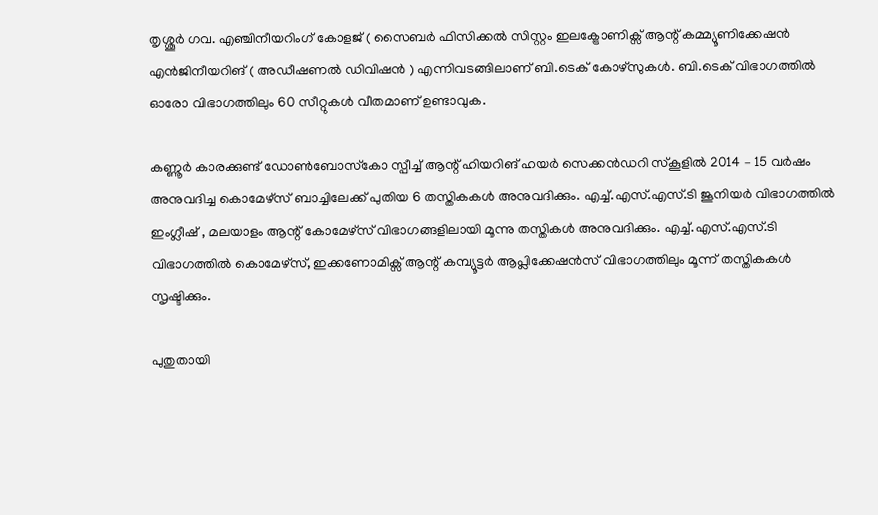തൃശ്ശൂര്‍ ഗവ. എഞ്ചിനീയറിംഗ് കോളജ് ( സൈബര്‍ ഫിസിക്കല്‍ സിസ്റ്റം ഇലക്ട്രോണിക്സ് ആന്റ് കമ്മ്യൂണിക്കേഷന്‍ എന്‍ജിനീയറിങ് ( അഡീഷണല്‍ ഡിവിഷന്‍ ) എന്നിവടങ്ങിലാണ് ബി.ടെക് കോഴ്സുകള്‍. ബി.ടെക് വിഭാഗത്തില്‍ ഓരോ വിഭാഗത്തിലും 60 സീറ്റുകള്‍ വീതമാണ് ഉണ്ടാവുക.

കണ്ണൂര്‍ കാരക്കുണ്ട് ഡോണ്‍ബോസ്‌കോ സ്പീച്ച് ആന്റ് ഹിയറിങ് ഹയര്‍ സെക്കന്‍ഡറി സ്‌കൂളില്‍ 2014 – 15 വര്‍ഷം അനുവദിച്ച കൊമേഴ്സ് ബാച്ചിലേക്ക് പുതിയ 6 തസ്തികകള്‍ അനുവദിക്കും. എച്ച്.എസ്.എസ്.ടി ജൂനിയര്‍ വിഭാഗത്തില്‍ ഇംഗ്ലീഷ് , മലയാളം ആന്റ് കോമേഴ്സ് വിഭാഗങ്ങളിലായി മൂന്നു തസ്തികള്‍ അനുവദിക്കും. എച്ച്.എസ്.എസ്.ടി വിഭാഗത്തില്‍ കൊമേഴ്സ്, ഇക്കണോമിക്സ് ആന്റ് കമ്പ്യൂട്ടര്‍ ആപ്ലിക്കേഷന്‍സ് വിഭാഗത്തിലും മൂന്ന് തസ്തികകള്‍ സൃഷ്ടിക്കും.

പുതുതായി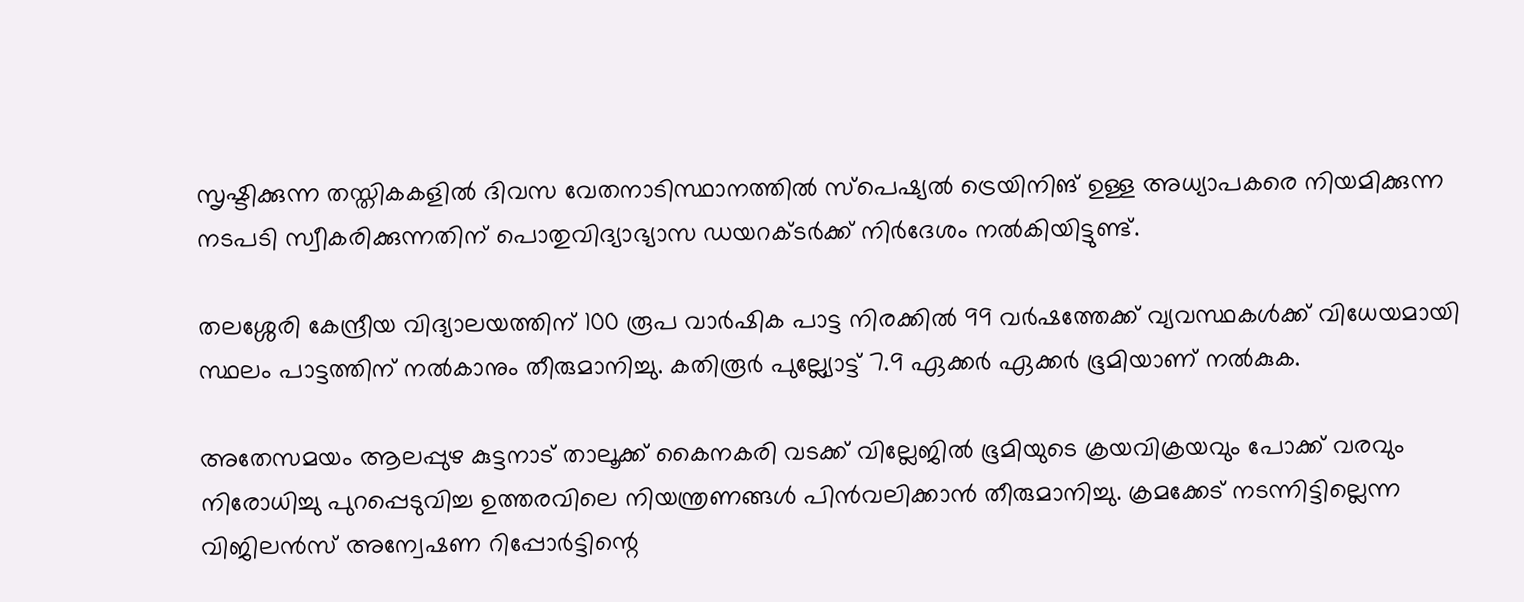സൃഷ്ടിക്കുന്ന തസ്തികകളില്‍ ദിവസ വേതനാടിസ്ഥാനത്തില്‍ സ്പെഷ്യല്‍ ട്രെയിനിങ് ഉള്ള അധ്യാപകരെ നിയമിക്കുന്ന നടപടി സ്വീകരിക്കുന്നതിന് പൊതുവിദ്യാഭ്യാസ ഡയറക്ടര്‍ക്ക് നിര്‍ദേശം നല്‍കിയിട്ടുണ്ട്.

തലശ്ശേരി കേന്ദ്രീയ വിദ്യാലയത്തിന് 100 രൂപ വാര്‍ഷിക പാട്ട നിരക്കില്‍ 99 വര്‍ഷത്തേക്ക് വ്യവസ്ഥകള്‍ക്ക് വിധേയമായി സ്ഥലം പാട്ടത്തിന് നല്‍കാനും തീരുമാനിച്ചു. കതിരൂര്‍ പുല്ല്യോട്ട് 7.9 ഏക്കര്‍ ഏക്കര്‍ ഭൂമിയാണ് നല്‍കുക.

അതേസമയം ആലപ്പുഴ കുട്ടനാട് താലൂക്ക് കൈനകരി വടക്ക് വില്ലേജില്‍ ഭൂമിയുടെ ക്രയവിക്രയവും പോക്ക് വരവും നിരോധിച്ചു പുറപ്പെടുവിച്ച ഉത്തരവിലെ നിയന്ത്രണങ്ങള്‍ പിന്‍വലിക്കാന്‍ തീരുമാനിച്ചു. ക്രമക്കേട് നടന്നിട്ടില്ലെന്ന വിജിലന്‍സ് അന്വേഷണ റിപ്പോര്‍ട്ടിന്റെ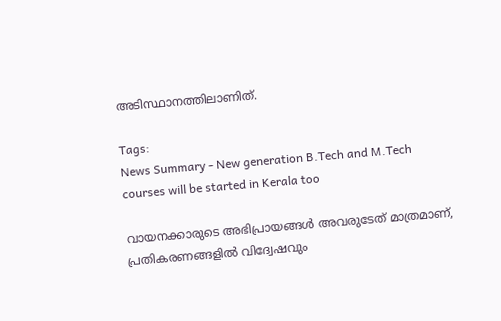അടിസ്ഥാനത്തിലാണിത്.

Tags:
News Summary - New generation B.Tech and M.Tech courses will be started in Kerala too

വായനക്കാരുടെ അഭിപ്രായങ്ങള്‍ അവരുടേത് മാത്രമാണ്, പ്രതികരണങ്ങളിൽ വിദ്വേഷവും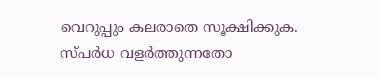വെറുപ്പും കലരാതെ സൂക്ഷിക്കുക. സ്പർധ വളർത്തുന്നതോ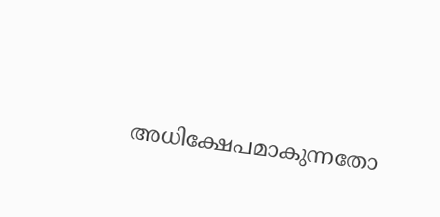അധിക്ഷേപമാകുന്നതോ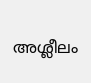അശ്ലീലം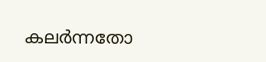കലർന്നതോ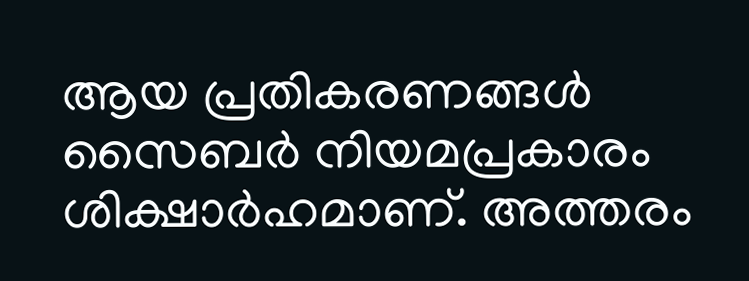ആയ പ്രതികരണങ്ങൾ സൈബർ നിയമപ്രകാരം ശിക്ഷാർഹമാണ്. അത്തരം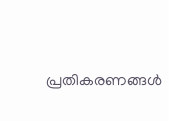പ്രതികരണങ്ങൾ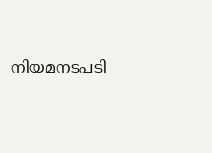നിയമനടപടി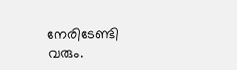നേരിടേണ്ടി വരും.